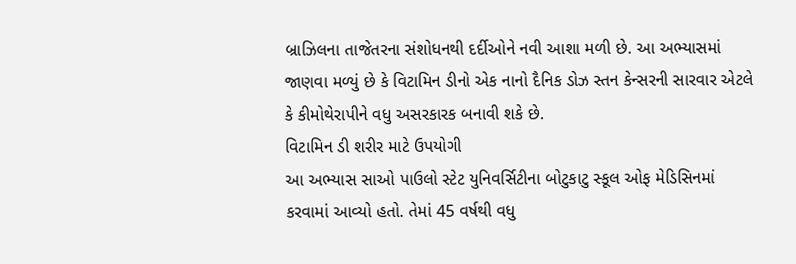બ્રાઝિલના તાજેતરના સંશોધનથી દર્દીઓને નવી આશા મળી છે. આ અભ્યાસમાં જાણવા મળ્યું છે કે વિટામિન ડીનો એક નાનો દૈનિક ડોઝ સ્તન કેન્સરની સારવાર એટલે કે કીમોથેરાપીને વધુ અસરકારક બનાવી શકે છે.
વિટામિન ડી શરીર માટે ઉપયોગી
આ અભ્યાસ સાઓ પાઉલો સ્ટેટ યુનિવર્સિટીના બોટુકાટુ સ્કૂલ ઓફ મેડિસિનમાં કરવામાં આવ્યો હતો. તેમાં 45 વર્ષથી વધુ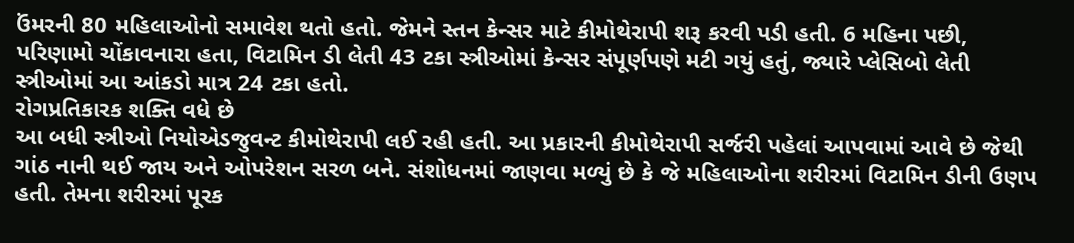ઉંમરની 80 મહિલાઓનો સમાવેશ થતો હતો. જેમને સ્તન કેન્સર માટે કીમોથેરાપી શરૂ કરવી પડી હતી. 6 મહિના પછી, પરિણામો ચોંકાવનારા હતા, વિટામિન ડી લેતી 43 ટકા સ્ત્રીઓમાં કેન્સર સંપૂર્ણપણે મટી ગયું હતું, જ્યારે પ્લેસિબો લેતી સ્ત્રીઓમાં આ આંકડો માત્ર 24 ટકા હતો.
રોગપ્રતિકારક શક્તિ વધે છે
આ બધી સ્ત્રીઓ નિયોએડજુવન્ટ કીમોથેરાપી લઈ રહી હતી. આ પ્રકારની કીમોથેરાપી સર્જરી પહેલાં આપવામાં આવે છે જેથી ગાંઠ નાની થઈ જાય અને ઓપરેશન સરળ બને. સંશોધનમાં જાણવા મળ્યું છે કે જે મહિલાઓના શરીરમાં વિટામિન ડીની ઉણપ હતી. તેમના શરીરમાં પૂરક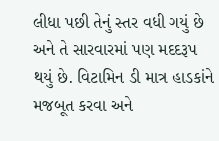લીધા પછી તેનું સ્તર વધી ગયું છે અને તે સારવારમાં પણ મદદરૂપ થયું છે. વિટામિન ડી માત્ર હાડકાંને મજબૂત કરવા અને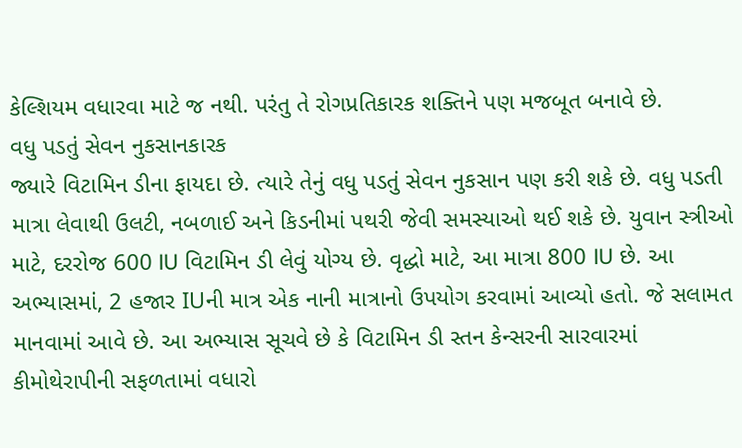કેલ્શિયમ વધારવા માટે જ નથી. પરંતુ તે રોગપ્રતિકારક શક્તિને પણ મજબૂત બનાવે છે.
વધુ પડતું સેવન નુકસાનકારક
જ્યારે વિટામિન ડીના ફાયદા છે. ત્યારે તેનું વધુ પડતું સેવન નુકસાન પણ કરી શકે છે. વધુ પડતી માત્રા લેવાથી ઉલટી, નબળાઈ અને કિડનીમાં પથરી જેવી સમસ્યાઓ થઈ શકે છે. યુવાન સ્ત્રીઓ માટે, દરરોજ 600 IU વિટામિન ડી લેવું યોગ્ય છે. વૃદ્ધો માટે, આ માત્રા 800 IU છે. આ અભ્યાસમાં, 2 હજાર IUની માત્ર એક નાની માત્રાનો ઉપયોગ કરવામાં આવ્યો હતો. જે સલામત માનવામાં આવે છે. આ અભ્યાસ સૂચવે છે કે વિટામિન ડી સ્તન કેન્સરની સારવારમાં કીમોથેરાપીની સફળતામાં વધારો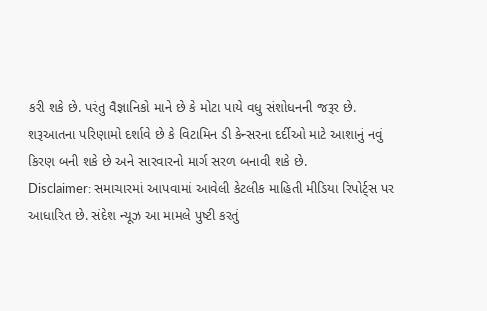કરી શકે છે. પરંતુ વૈજ્ઞાનિકો માને છે કે મોટા પાયે વધુ સંશોધનની જરૂર છે. શરૂઆતના પરિણામો દર્શાવે છે કે વિટામિન ડી કેન્સરના દર્દીઓ માટે આશાનું નવું કિરણ બની શકે છે અને સારવારનો માર્ગ સરળ બનાવી શકે છે.
Disclaimer: સમાચારમાં આપવામાં આવેલી કેટલીક માહિતી મીડિયા રિપોર્ટ્સ પર આધારિત છે. સંદેશ ન્યૂઝ આ મામલે પુષ્ટી કરતું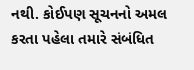નથી. કોઈપણ સૂચનનો અમલ કરતા પહેલા તમારે સંબંધિત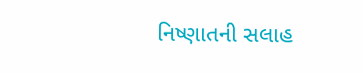નિષ્ણાતની સલાહ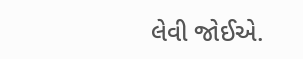લેવી જોઈએ.